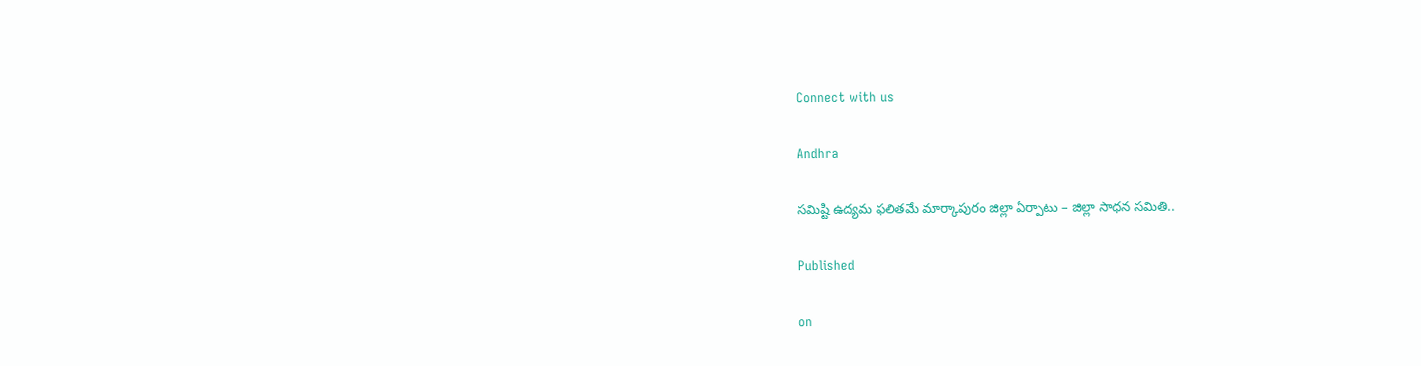Connect with us

Andhra

సమిష్టి ఉద్యమ ఫలితమే మార్కాపురం జిల్లా ఏర్పాటు – జిల్లా సాధన సమితి..

Published

on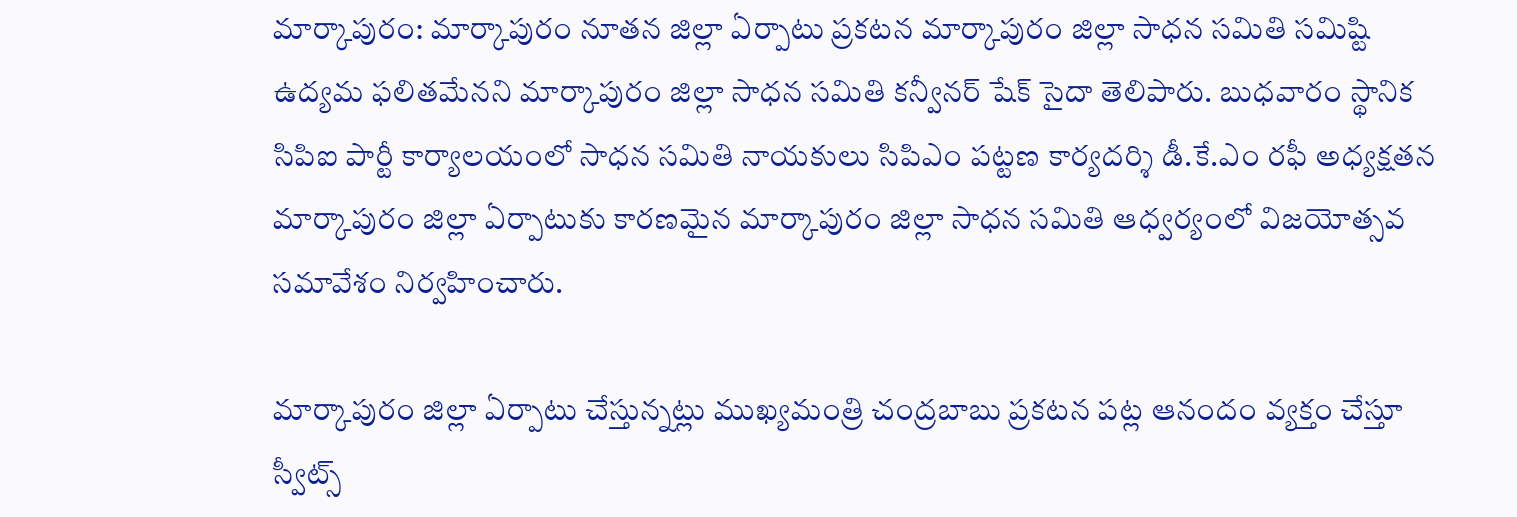మార్కాపురం: మార్కాపురం నూతన జిల్లా ఏర్పాటు ప్రకటన మార్కాపురం జిల్లా సాధన సమితి సమిష్టి ఉద్యమ ఫలితమేనని మార్కాపురం జిల్లా సాధన సమితి కన్వీనర్ షేక్ సైదా తెలిపారు. బుధవారం స్థానిక సిపిఐ పార్టీ కార్యాలయంలో సాధన సమితి నాయకులు సిపిఎం పట్టణ కార్యదర్శి డీ.కే.ఎం రఫీ అధ్యక్షతన మార్కాపురం జిల్లా ఏర్పాటుకు కారణమైన మార్కాపురం జిల్లా సాధన సమితి ఆధ్వర్యంలో విజయోత్సవ సమావేశం నిర్వహించారు.

మార్కాపురం జిల్లా ఏర్పాటు చేస్తున్నట్లు ముఖ్యమంత్రి చంద్రబాబు ప్రకటన పట్ల ఆనందం వ్యక్తం చేస్తూ స్వీట్స్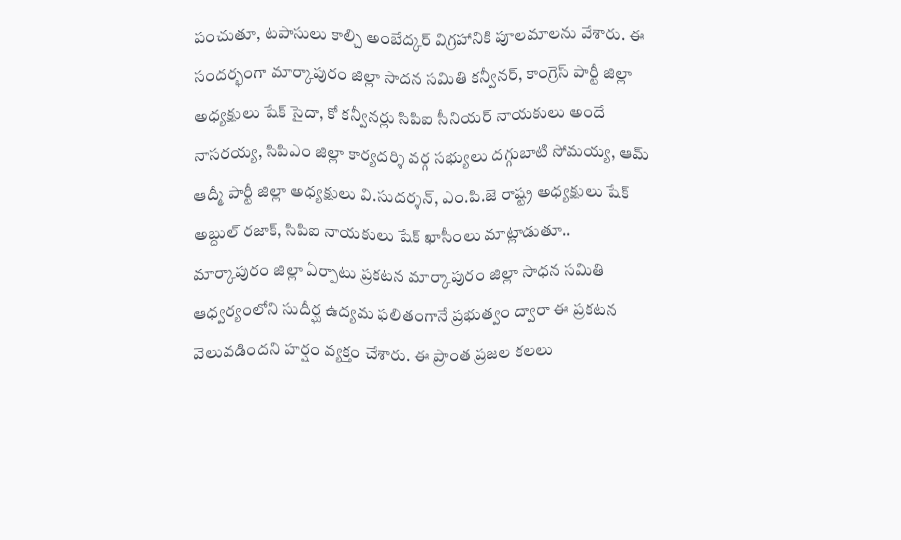పంచుతూ, టపాసులు కాల్చి అంబేద్కర్ విగ్రహానికి పూలమాలను వేశారు. ఈ సందర్భంగా మార్కాపురం జిల్లా సాదన సమితి కన్వీనర్, కాంగ్రెస్ పార్టీ జిల్లా అధ్యక్షులు షేక్ సైదా, కో కన్వీనర్లు సిపిఐ సీనియర్ నాయకులు అందే నాసరయ్య, సిపిఎం జిల్లా కార్యదర్శి వర్గ సభ్యులు దగ్గుబాటి సోమయ్య, ఆమ్ ఆద్మీ పార్టీ జిల్లా అధ్యక్షులు వి.సుదర్శన్, ఎం.పి.జె రాష్ట్ర అధ్యక్షులు షేక్ అబ్దుల్ రజాక్, సిపిఐ నాయకులు షేక్ ఖాసీంలు మాట్లాడుతూ.. మార్కాపురం జిల్లా ఏర్పాటు ప్రకటన మార్కాపురం జిల్లా సాధన సమితి ఆధ్వర్యంలోని సుదీర్ఘ ఉద్యమ ఫలితంగానే ప్రభుత్వం ద్వారా ఈ ప్రకటన వెలువడిందని హర్షం వ్యక్తం చేశారు. ఈ ప్రాంత ప్రజల కలలు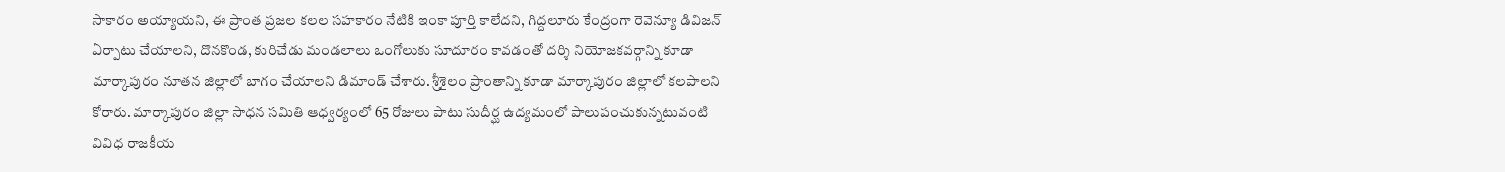సాకారం అయ్యాయని, ఈ ప్రాంత ప్రజల కలల సహకారం నేటికి ఇంకా పూర్తి కాలేదని, గిద్దలూరు కేంద్రంగా రెవెన్యూ డివిజన్ ఏర్పాటు చేయాలని, దొనకొండ, కురిచేడు మండలాలు ఒంగోలుకు సూదూరం కావడంతో దర్శి నియోజకవర్గాన్ని కూడా మార్కాపురం నూతన జిల్లాలో బాగం చేయాలని డిమాండ్ చేశారు. శ్రీశైలం ప్రాంతాన్ని కూడా మార్కాపురం జిల్లాలో కలపాలని కోరారు. మార్కాపురం జిల్లా సాధన సమితి ఆధ్వర్యంలో 65 రోజులు పాటు సుదీర్ఘ ఉద్యమంలో పాలుపంచుకున్నటువంటి వివిధ రాజకీయ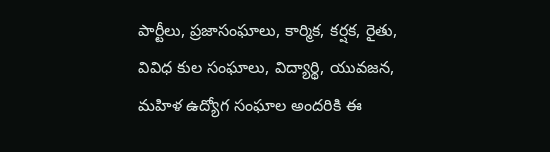పార్టీలు, ప్రజాసంఘాలు, కార్మిక, కర్షక, రైతు, వివిధ కుల సంఘాలు, విద్యార్థి, యువజన, మహిళ ఉద్యోగ సంఘాల అందరికి ఈ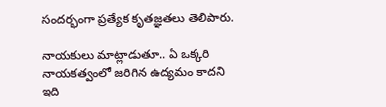సందర్భంగా ప్రత్యేక కృతజ్ఞతలు తెలిపారు.

నాయకులు మాట్లాడుతూ.. ఏ ఒక్కరి నాయకత్వంలో జరిగిన ఉద్యమం కాదని ఇది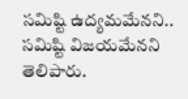సమిష్టి ఉద్యమమేనని.. సమిష్టి విజయమేనని తెలిపారు.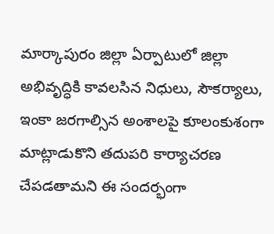మార్కాపురం జిల్లా ఏర్పాటులో జిల్లా అభివృద్ధికి కావలసిన నిధులు, సౌకర్యాలు, ఇంకా జరగాల్సిన అంశాలపై కూలంకుశంగా మాట్లాడుకొని తదుపరి కార్యాచరణ చేపడతామని ఈ సందర్భంగా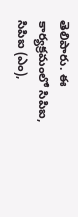తెలిపారు. ఈ కార్యక్రమంలో సిపిఐ, సిపిఐ (ఎం),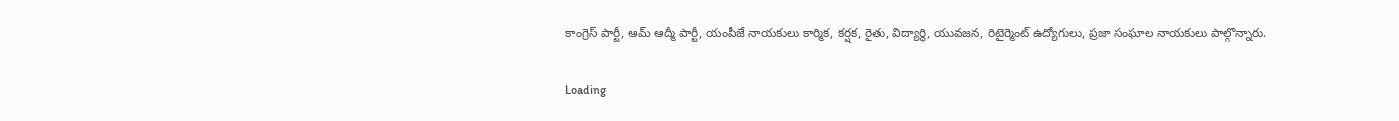కాంగ్రెస్ పార్టీ, ఆమ్ ఆద్మీ పార్టీ, యంపీజే నాయకులు కార్మిక, కర్షక, రైతు, విద్యార్థి, యువజన, రిటైర్మెంట్ ఉద్యోగులు, ప్రజా సంఘాల నాయకులు పాల్గొన్నారు.

Loading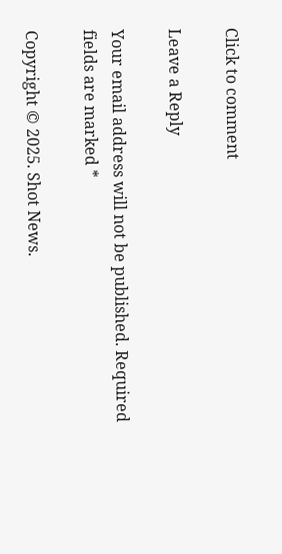Click to comment

Leave a Reply

Your email address will not be published. Required fields are marked *

Copyright © 2025. Shot News.